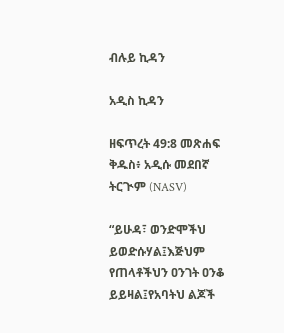ብሉይ ኪዳን

አዲስ ኪዳን

ዘፍጥረት 49:8 መጽሐፍ ቅዱስ፥ አዲሱ መደበኛ ትርጒም (NASV)

“ይሁዳ፣ ወንድሞችህ ይወድሱሃል፤እጅህም የጠላቶችህን ዐንገት ዐንቆ ይይዛል፤የአባትህ ልጆች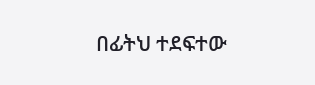በፊትህ ተደፍተው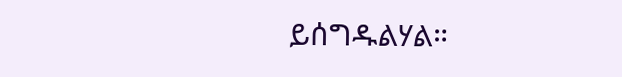ይሰግዱልሃል።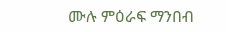ሙሉ ምዕራፍ ማንበብ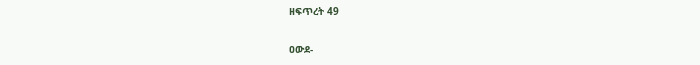ዘፍጥረት 49

ዐውደ-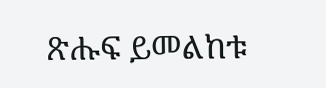ጽሑፍ ይመልከቱ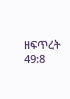ዘፍጥረት 49:8